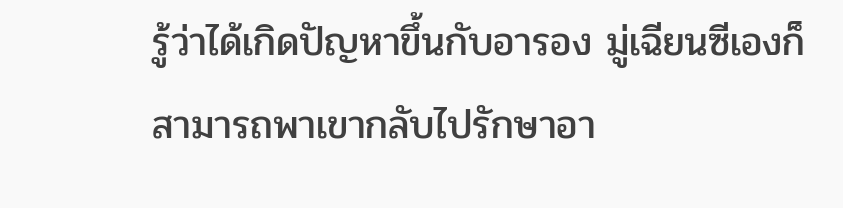รู้ว่าได้เกิดปัญหาขึ้นกับอารอง มู่เฉียนซีเองก็สามารถพาเขากลับไปรักษาอา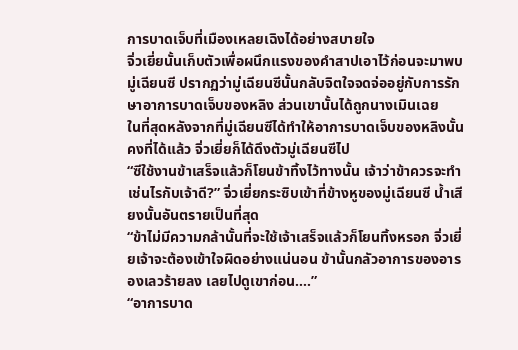การบาดเจ็บที่เมืองเหลยเฉิงได้อย่างสบายใจ
จิ่วเยี่ยนั้นเก็บตัวเพื่อผนึกแรงของคำสาปเอาไว้ก่อนจะมาพบมู่เฉียนซี ปรากฏว่ามู่เฉียนซีนั้นกลับจิตใจจดจ่ออยู่กับการรักษาอาการบาดเจ็บของหลิง ส่วนเขานั้นได้ถูกนางเมินเฉย
ในที่สุดหลังจากที่มู่เฉียนซีได้ทำให้อาการบาดเจ็บของหลิงนั้นคงที่ได้แล้ว จิ่วเยี่ยก็ได้ดึงตัวมู่เฉียนซีไป
“ซีใช้งานข้าเสร็จแล้วก็โยนข้าทิ้งไว้ทางนั้น เจ้าว่าข้าควรจะทำเช่นไรกับเจ้าดี?” จิ่วเยี่ยกระซิบเข้าที่ข้างหูของมู่เฉียนซี น้ำเสียงนั้นอันตรายเป็นที่สุด
“ข้าไม่มีความกล้านั้นที่จะใช้เจ้าเสร็จแล้วก็โยนทิ้งหรอก จิ่วเยี่ยเจ้าจะต้องเข้าใจผิดอย่างแน่นอน ข้านั้นกลัวอาการของอารองเลวร้ายลง เลยไปดูเขาก่อน….”
“อาการบาด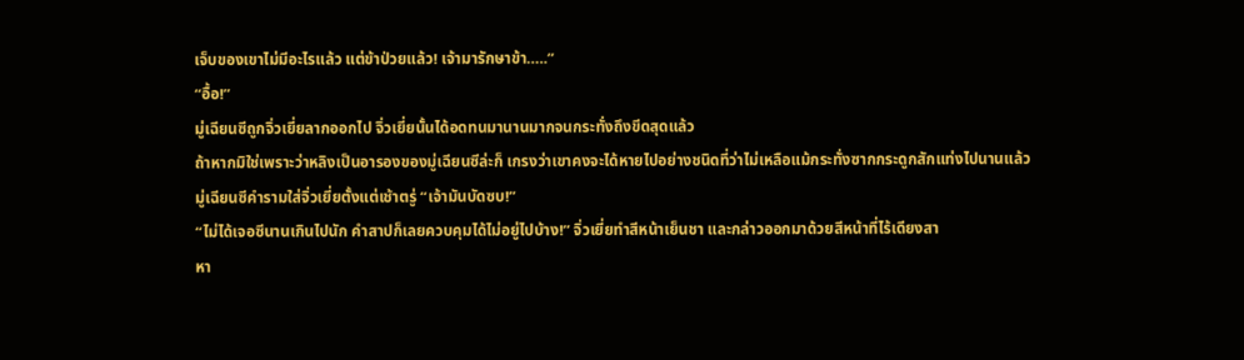เจ็บของเขาไม่มีอะไรแล้ว แต่ข้าป่วยแล้ว! เจ้ามารักษาข้า…..”
“อื้อ!”
มู่เฉียนซีถูกจิ่วเยี่ยลากออกไป จิ่วเยี่ยนั้นได้อดทนมานานมากจนกระทั่งถึงขีดสุดแล้ว
ถ้าหากมิใช่เพราะว่าหลิงเป็นอารองของมู่เฉียนซีล่ะก็ เกรงว่าเขาคงจะได้หายไปอย่างชนิดที่ว่าไม่เหลือแม้กระทั่งซากกระดูกสักแท่งไปนานแล้ว
มู่เฉียนซีคำรามใส่จิ่วเยี่ยตั้งแต่เช้าตรู่ “เจ้ามันบัดซบ!”
“ไม่ได้เจอซีนานเกินไปนัก คำสาปก็เลยควบคุมได้ไม่อยู่ไปบ้าง!” จิ่วเยี่ยทำสีหน้าเย็นชา และกล่าวออกมาด้วยสีหน้าที่ไร้เดียงสา
หา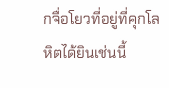กจื่อโยวที่อยู่ที่คุกโลหิตได้ยินเช่นนี้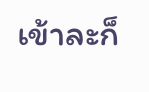เข้าละก็